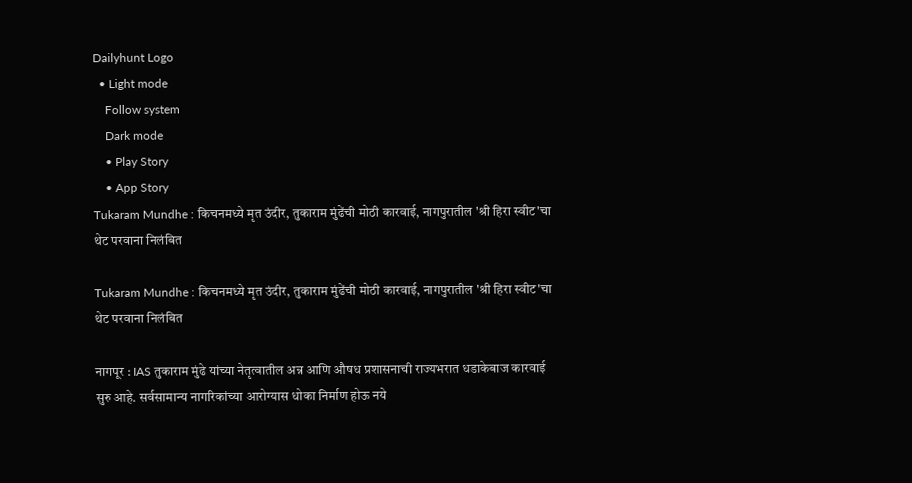Dailyhunt Logo
  • Light mode
    Follow system
    Dark mode
    • Play Story
    • App Story
Tukaram Mundhe : किचनमध्ये मृत उंदीर, तुकाराम मुंढेंची मोठी कारवाई, नागपुरातील 'श्री हिरा स्वीट'चा थेट परवाना निलंबित

Tukaram Mundhe : किचनमध्ये मृत उंदीर, तुकाराम मुंढेंची मोठी कारवाई, नागपुरातील 'श्री हिरा स्वीट'चा थेट परवाना निलंबित

नागपूर : IAS तुकाराम मुंढे यांच्या नेतृत्वातील अन्न आणि औषध प्रशासनाची राज्यभरात धडाकेबाज कारवाई सुरु आहे. सर्वसामान्य नागरिकांच्या आरोग्यास धोका निर्माण होऊ नये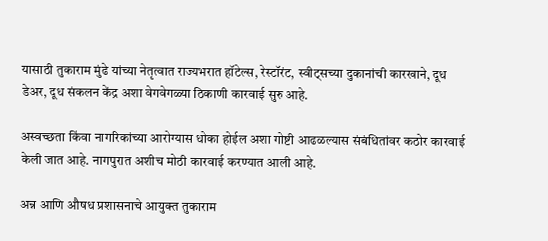यासाठी तुकाराम मुंढे यांच्या नेतृत्वात राज्यभरात हॉटेल्स, रेस्टॉरंट, स्वीट्सच्या दुकानांची कारखाने, दूध डेअर, दूध संकलन केंद्र अशा वेगवेगळ्या ठिकाणी कारवाई सुरु आहे.

अस्वच्छता किंवा नागरिकांच्या आरोग्यास धोका होईल अशा गोष्टी आढळल्यास संबंधितांवर कठोर कारवाई केली जात आहे. नागपुरात अशीच मोठी कारवाई करण्यात आली आहे.

अन्न आणि औषध प्रशासनाचे आयुक्त तुकाराम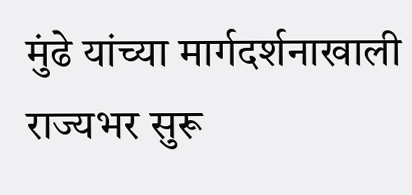मुंढे यांच्या मार्गदर्शनाखाली राज्यभर सुरू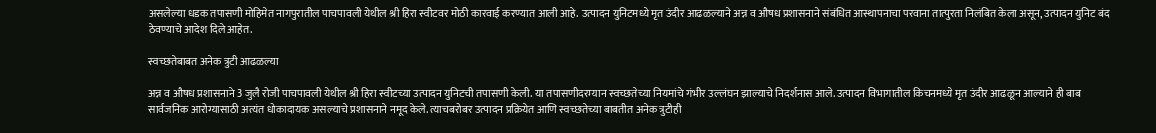असलेल्या धडक तपासणी मोहिमेत नागपुरातील पाचपावली येथील श्री हिरा स्वीटवर मोठी कारवाई करण्यात आली आहे. उत्पादन युनिटमध्ये मृत उंदीर आढळल्याने अन्न व औषध प्रशासनाने संबंधित आस्थापनाचा परवाना तात्पुरता निलंबित केला असून, उत्पादन युनिट बंद ठेवण्याचे आदेश दिले आहेत.

स्वच्छतेबाबत अनेक त्रुटी आढळल्या

अन्न व औषध प्रशासनाने 3 जुलै रोजी पाचपावली येथील श्री हिरा स्वीटच्या उत्पादन युनिटची तपासणी केली. या तपासणीदरम्यान स्वच्छतेच्या नियमांचे गंभीर उल्लंघन झाल्याचे निदर्शनास आले. उत्पादन विभागातील किचनमध्ये मृत उंदीर आढळून आल्याने ही बाब सार्वजनिक आरोग्यासाठी अत्यंत धोकादायक असल्याचे प्रशासनाने नमूद केले. त्याचबरोबर उत्पादन प्रक्रियेत आणि स्वच्छतेच्या बाबतीत अनेक त्रुटीही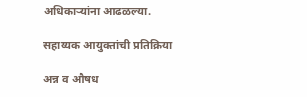अधिकाऱ्यांना आढळल्या.

सहाय्यक आयुक्तांची प्रतिक्रिया

अन्न व औषध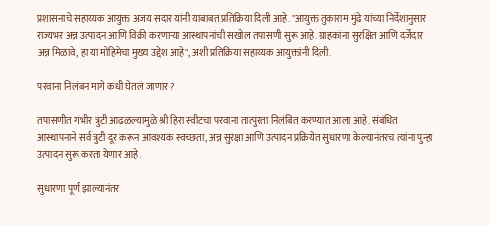प्रशासनाचे सहाय्यक आयुक्त अजय सदार यांनी याबाबत प्रतिक्रिया दिली आहे. "आयुक्त तुकाराम मुंढे यांच्या निर्देशानुसार राज्यभर अन्न उत्पादन आणि विक्री करणाऱ्या आस्थापनांची सखोल तपासणी सुरू आहे. ग्राहकांना सुरक्षित आणि दर्जेदार अन्न मिळावे, हा या मोहिमेचा मुख्य उद्देश आहे", अशी प्रतिक्रिया सहाय्यक आयुक्तांनी दिली.

परवाना निलंबन मागे कधी घेतलं जाणार?

तपासणीत गंभीर त्रुटी आढळल्यामुळे श्री हिरा स्वीटचा परवाना तात्पुरता निलंबित करण्यात आला आहे. संबंधित आस्थापनाने सर्व त्रुटी दूर करून आवश्यक स्वच्छता, अन्न सुरक्षा आणि उत्पादन प्रक्रियेत सुधारणा केल्यानंतरच त्यांना पुन्हा उत्पादन सुरू करता येणार आहे.

सुधारणा पूर्ण झाल्यानंतर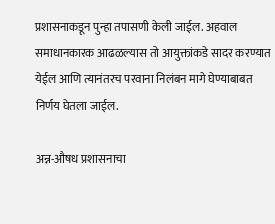प्रशासनाकडून पुन्हा तपासणी केली जाईल. अहवाल समाधानकारक आढळल्यास तो आयुक्तांकडे सादर करण्यात येईल आणि त्यानंतरच परवाना निलंबन मागे घेण्याबाबत निर्णय घेतला जाईल.

अन्न-औषध प्रशासनाचा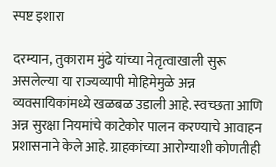स्पष्ट इशारा

दरम्यान, तुकाराम मुंढे यांच्या नेतृत्वाखाली सुरू असलेल्या या राज्यव्यापी मोहिमेमुळे अन्न व्यवसायिकांमध्ये खळबळ उडाली आहे. स्वच्छता आणि अन्न सुरक्षा नियमांचे काटेकोर पालन करण्याचे आवाहन प्रशासनाने केले आहे. ग्राहकांच्या आरोग्याशी कोणतीही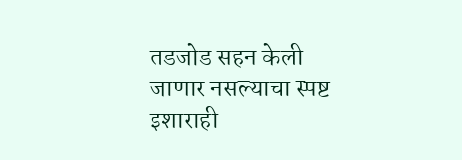तडजोड सहन केली जाणार नसल्याचा स्पष्ट इशाराही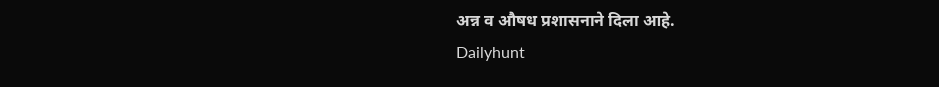अन्न व औषध प्रशासनाने दिला आहे.
Dailyhunt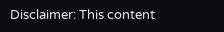Disclaimer: This content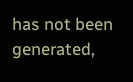has not been generated,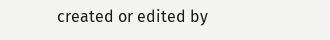created or edited by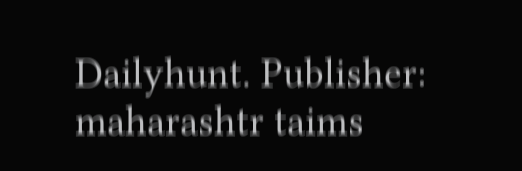Dailyhunt. Publisher: maharashtr taims